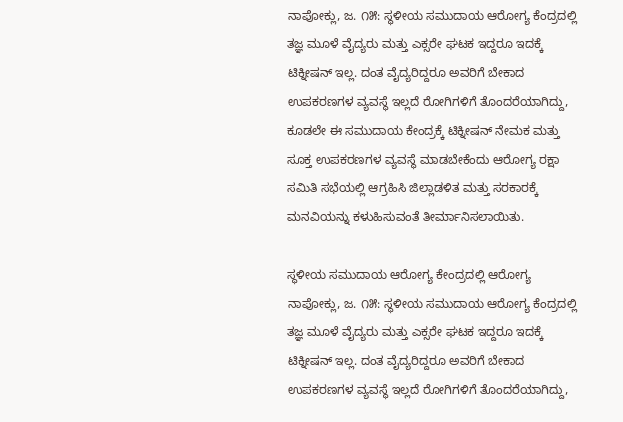ನಾಪೋಕ್ಲು, ಜ. ೧೫: ಸ್ಥಳೀಯ ಸಮುದಾಯ ಆರೋಗ್ಯ ಕೆಂದ್ರದಲ್ಲಿ ತಜ್ಞ ಮೂಳೆ ವೈದ್ಯರು ಮತ್ತು ಎಕ್ಸರೇ ಘಟಕ ಇದ್ದರೂ ಇದಕ್ಕೆ ಟಿಕ್ನೀಷನ್ ಇಲ್ಲ. ದಂತ ವೈದ್ಯರಿದ್ದರೂ ಅವರಿಗೆ ಬೇಕಾದ ಉಪಕರಣಗಳ ವ್ಯವಸ್ಥೆ ಇಲ್ಲದೆ ರೋಗಿಗಳಿಗೆ ತೊಂದರೆಯಾಗಿದ್ದು, ಕೂಡಲೇ ಈ ಸಮುದಾಯ ಕೇಂದ್ರಕ್ಕೆ ಟಿಕ್ನೀಷನ್ ನೇಮಕ ಮತ್ತು ಸೂಕ್ತ ಉಪಕರಣಗಳ ವ್ಯವಸ್ಥೆ ಮಾಡಬೇಕೆಂದು ಆರೋಗ್ಯ ರಕ್ಷಾ ಸಮಿತಿ ಸಭೆಯಲ್ಲಿ ಆಗ್ರಹಿಸಿ ಜಿಲ್ಲಾಡಳಿತ ಮತ್ತು ಸರಕಾರಕ್ಕೆ ಮನವಿಯನ್ನು ಕಳುಹಿಸುವಂತೆ ತೀರ್ಮಾನಿಸಲಾಯಿತು.

ಸ್ಥಳೀಯ ಸಮುದಾಯ ಆರೋಗ್ಯ ಕೇಂದ್ರದಲ್ಲಿ ಆರೋಗ್ಯ ನಾಪೋಕ್ಲು, ಜ. ೧೫: ಸ್ಥಳೀಯ ಸಮುದಾಯ ಆರೋಗ್ಯ ಕೆಂದ್ರದಲ್ಲಿ ತಜ್ಞ ಮೂಳೆ ವೈದ್ಯರು ಮತ್ತು ಎಕ್ಸರೇ ಘಟಕ ಇದ್ದರೂ ಇದಕ್ಕೆ ಟಿಕ್ನೀಷನ್ ಇಲ್ಲ. ದಂತ ವೈದ್ಯರಿದ್ದರೂ ಅವರಿಗೆ ಬೇಕಾದ ಉಪಕರಣಗಳ ವ್ಯವಸ್ಥೆ ಇಲ್ಲದೆ ರೋಗಿಗಳಿಗೆ ತೊಂದರೆಯಾಗಿದ್ದು,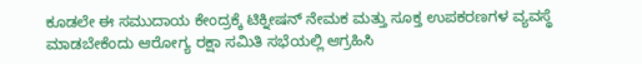ಕೂಡಲೇ ಈ ಸಮುದಾಯ ಕೇಂದ್ರಕ್ಕೆ ಟಿಕ್ನೀಷನ್ ನೇಮಕ ಮತ್ತು ಸೂಕ್ತ ಉಪಕರಣಗಳ ವ್ಯವಸ್ಥೆ ಮಾಡಬೇಕೆಂದು ಆರೋಗ್ಯ ರಕ್ಷಾ ಸಮಿತಿ ಸಭೆಯಲ್ಲಿ ಆಗ್ರಹಿಸಿ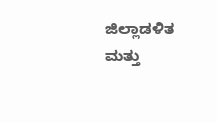ಜಿಲ್ಲಾಡಳಿತ ಮತ್ತು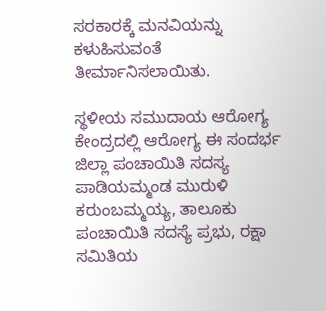ಸರಕಾರಕ್ಕೆ ಮನವಿಯನ್ನು ಕಳುಹಿಸುವಂತೆ ತೀರ್ಮಾನಿಸಲಾಯಿತು.

ಸ್ಥಳೀಯ ಸಮುದಾಯ ಆರೋಗ್ಯ ಕೇಂದ್ರದಲ್ಲಿ ಆರೋಗ್ಯ ಈ ಸಂದರ್ಭ ಜಿಲ್ಲಾ ಪಂಚಾಯಿತಿ ಸದಸ್ಯ ಪಾಡಿಯಮ್ಮಂಡ ಮುರುಳಿ ಕರುಂಬಮ್ಮಯ್ಯ, ತಾಲೂಕು ಪಂಚಾಯಿತಿ ಸದಸ್ಯೆ ಪ್ರಭು, ರಕ್ಷಾ ಸಮಿತಿಯ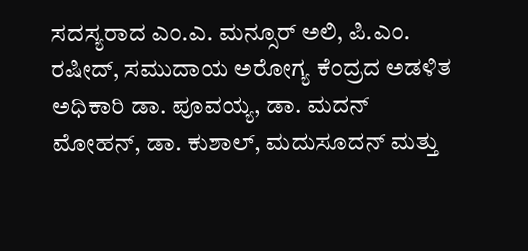ಸದಸ್ಯರಾದ ಎಂ.ಎ. ಮನ್ಸೂರ್ ಅಲಿ, ಪಿ.ಎಂ. ರಷೀದ್, ಸಮುದಾಯ ಅರೋಗ್ಯ ಕೆಂದ್ರದ ಅಡಳಿತ ಅಧಿಕಾರಿ ಡಾ. ಪೂವಯ್ಯ, ಡಾ. ಮದನ್ ಮೋಹನ್, ಡಾ. ಕುಶಾಲ್, ಮದುಸೂದನ್ ಮತ್ತು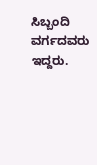ಸಿಬ್ಬಂದಿ ವರ್ಗದವರು ಇದ್ದರು.